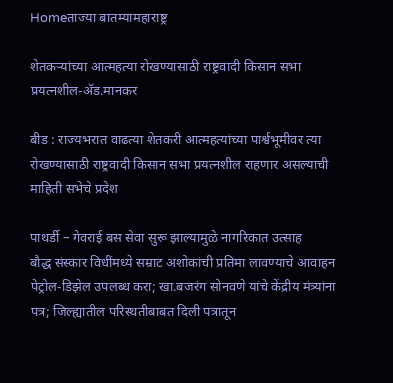Homeताज्या बातम्यामहाराष्ट्र

शेतकर्‍यांच्या आत्महत्या रोखण्यासाठी राष्ट्रवादी किसान सभा प्रयत्नशील-अ‍ॅड.मानकर

बीड : राज्यभरात वाढत्या शेतकरी आत्महत्यांच्या पार्श्वभूमीवर त्या रोखण्यासाठी राष्ट्रवादी किसान सभा प्रयत्नशील राहणार असल्याची माहिती सभेचे प्रदेश

पाथर्डी – गेवराई बस सेवा सुरू झाल्यामुळे नागरिकात उत्साह
बौद्ध संस्कार विधींमध्ये सम्राट अशोकांची प्रतिमा लावण्याचे आवाहन
पेट्रोल-डिझेल उपलब्ध करा; खा.बजरंग सोनवणे यांचे केंद्रीय मंत्र्यांना पत्र; जिल्ह्यातील परिस्थतीबाबत दिली पत्रातून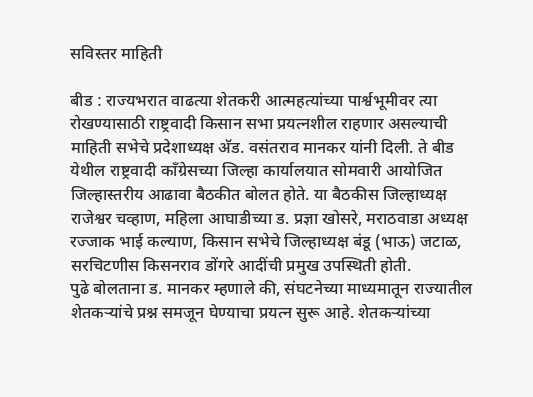सविस्तर माहिती

बीड : राज्यभरात वाढत्या शेतकरी आत्महत्यांच्या पार्श्वभूमीवर त्या रोखण्यासाठी राष्ट्रवादी किसान सभा प्रयत्नशील राहणार असल्याची माहिती सभेचे प्रदेशाध्यक्ष अ‍ॅड. वसंतराव मानकर यांनी दिली. ते बीड येथील राष्ट्रवादी काँग्रेसच्या जिल्हा कार्यालयात सोमवारी आयोजित जिल्हास्तरीय आढावा बैठकीत बोलत होते. या बैठकीस जिल्हाध्यक्ष राजेश्वर चव्हाण, महिला आघाडीच्या ड. प्रज्ञा खोसरे, मराठवाडा अध्यक्ष रज्जाक भाई कल्याण, किसान सभेचे जिल्हाध्यक्ष बंडू (भाऊ) जटाळ, सरचिटणीस किसनराव डोंगरे आदींची प्रमुख उपस्थिती होती.
पुढे बोलताना ड. मानकर म्हणाले की, संघटनेच्या माध्यमातून राज्यातील शेतकर्‍यांचे प्रश्न समजून घेण्याचा प्रयत्न सुरू आहे. शेतकर्‍यांच्या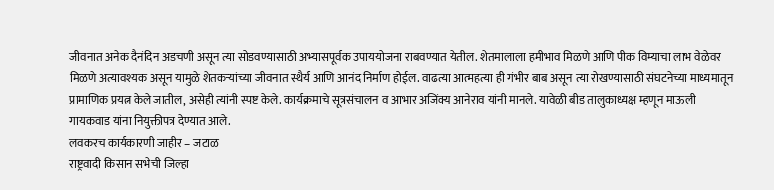जीवनात अनेक दैनंदिन अडचणी असून त्या सोडवण्यासाठी अभ्यासपूर्वक उपाययोजना राबवण्यात येतील. शेतमालाला हमीभाव मिळणे आणि पीक विम्याचा लाभ वेळेवर मिळणे अत्यावश्यक असून यामुळे शेतकर्‍यांच्या जीवनात स्थैर्य आणि आनंद निर्माण होईल. वाढत्या आत्महत्या ही गंभीर बाब असून त्या रोखण्यासाठी संघटनेच्या माध्यमातून प्रामाणिक प्रयत्न केले जातील, असेही त्यांनी स्पष्ट केले. कार्यक्रमाचे सूत्रसंचालन व आभार अजिंक्य आनेराव यांनी मानले. यावेळी बीड तालुकाध्यक्ष म्हणून माऊली गायकवाड यांना नियुक्तीपत्र देण्यात आले.
लवकरच कार्यकारणी जाहीर – जटाळ
राष्ट्रवादी किसान सभेची जिल्हा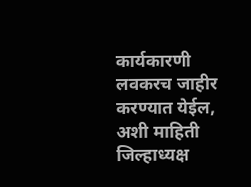कार्यकारणी लवकरच जाहीर करण्यात येईल, अशी माहिती जिल्हाध्यक्ष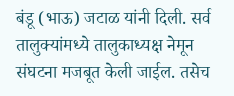बंडू (भाऊ) जटाळ यांनी दिली. सर्व तालुक्यांमध्ये तालुकाध्यक्ष नेमून संघटना मजबूत केली जाईल. तसेच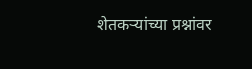शेतकर्‍यांच्या प्रश्नांवर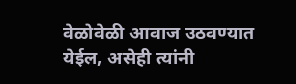वेळोवेळी आवाज उठवण्यात येईल, असेही त्यांनी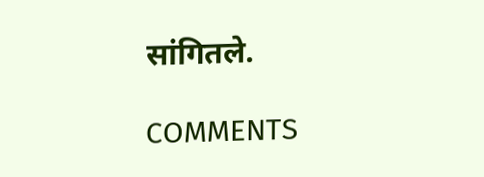सांगितले.

COMMENTS